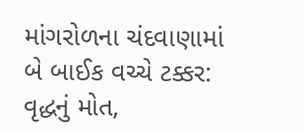માંગરોળના ચંદવાણામાં બે બાઈક વચ્ચે ટક્કર: વૃદ્ધનું મોત,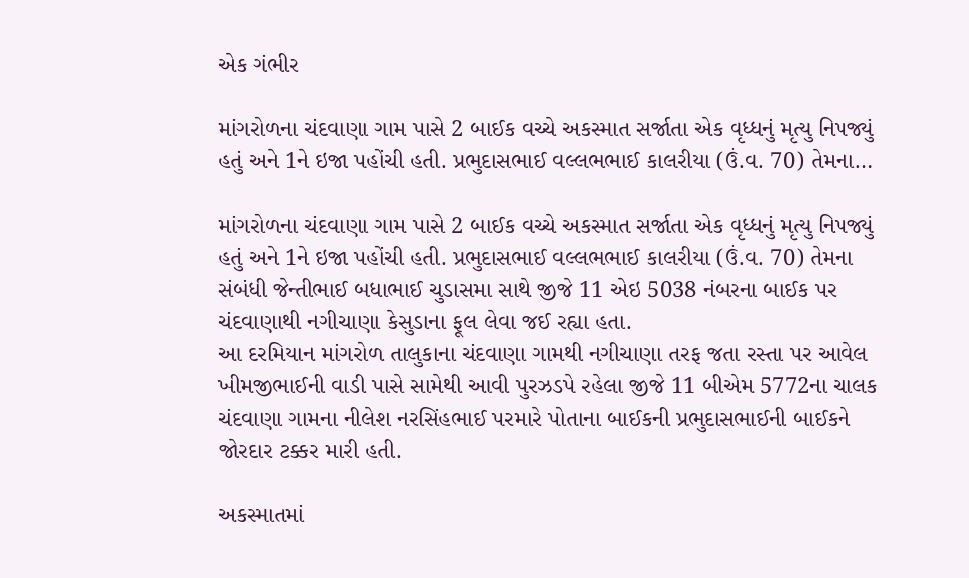એક ગંભીર

માંગરોળના ચંદવાણા ગામ પાસે 2 બાઈક વચ્ચે અકસ્માત સર્જાતા એક વૃધ્ધનું મૃત્યુ નિપજ્યું હતું અને 1ને ઇજા પહોંચી હતી. પ્રભુદાસભાઈ વલ્લભભાઈ કાલરીયા (ઉં.વ. 70) તેમના…

માંગરોળના ચંદવાણા ગામ પાસે 2 બાઈક વચ્ચે અકસ્માત સર્જાતા એક વૃધ્ધનું મૃત્યુ નિપજ્યું હતું અને 1ને ઇજા પહોંચી હતી. પ્રભુદાસભાઈ વલ્લભભાઈ કાલરીયા (ઉં.વ. 70) તેમના સંબંધી જેન્તીભાઈ બધાભાઈ ચુડાસમા સાથે જીજે 11 એઇ 5038 નંબરના બાઈક પર ચંદવાણાથી નગીચાણા કેસુડાના ફૂલ લેવા જઈ રહ્યા હતા.
આ દરમિયાન માંગરોળ તાલુકાના ચંદવાણા ગામથી નગીચાણા તરફ જતા રસ્તા પર આવેલ ખીમજીભાઈની વાડી પાસે સામેથી આવી પુરઝડપે રહેલા જીજે 11 બીએમ 5772ના ચાલક ચંદવાણા ગામના નીલેશ નરસિંહભાઈ પરમારે પોતાના બાઈકની પ્રભુદાસભાઈની બાઈકને જોરદાર ટક્કર મારી હતી.

અકસ્માતમાં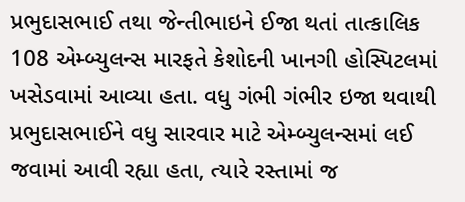પ્રભુદાસભાઈ તથા જેન્તીભાઇને ઈજા થતાં તાત્કાલિક 108 એમ્બ્યુલન્સ મારફતે કેશોદની ખાનગી હોસ્પિટલમાં ખસેડવામાં આવ્યા હતા. વધુ ગંભી ગંભીર ઇજા થવાથી પ્રભુદાસભાઈને વધુ સારવાર માટે એમ્બ્યુલન્સમાં લઈ જવામાં આવી રહ્યા હતા, ત્યારે રસ્તામાં જ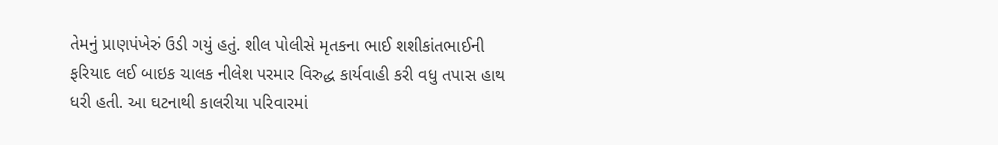તેમનું પ્રાણપંખેરું ઉડી ગયું હતું. શીલ પોલીસે મૃતકના ભાઈ શશીકાંતભાઈની ફરિયાદ લઈ બાઇક ચાલક નીલેશ પરમાર વિરુદ્ધ કાર્યવાહી કરી વધુ તપાસ હાથ ધરી હતી. આ ઘટનાથી કાલરીયા પરિવારમાં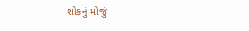શોકનું મોજું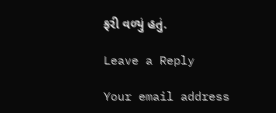ફરી વળ્યું હતું.

Leave a Reply

Your email address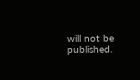will not be published.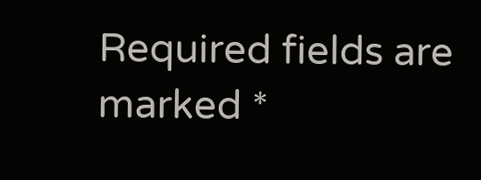Required fields are marked *